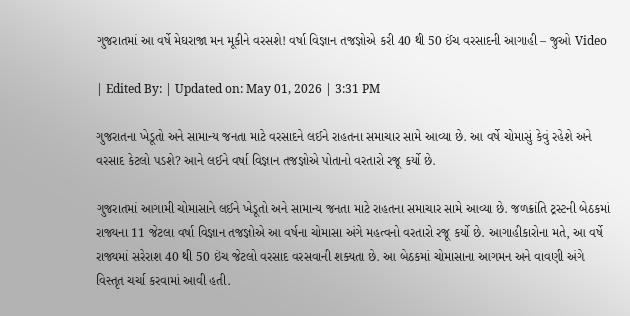ગુજરાતમાં આ વર્ષે મેઘરાજા મન મૂકીને વરસશે! વર્ષા વિજ્ઞાન તજજ્ઞોએ કરી 40 થી 50 ઈંચ વરસાદની આગાહી – જુઓ Video

| Edited By: | Updated on: May 01, 2026 | 3:31 PM

ગુજરાતના ખેડૂતો અને સામાન્ય જનતા માટે વરસાદને લઈને રાહતના સમાચાર સામે આવ્યા છે. આ વર્ષે ચોમાસું કેવું રહેશે અને વરસાદ કેટલો પડશે? આને લઈને વર્ષા વિજ્ઞાન તજજ્ઞોએ પોતાનો વરતારો રજૂ કર્યો છે.

ગુજરાતમાં આગામી ચોમાસાને લઈને ખેડૂતો અને સામાન્ય જનતા માટે રાહતના સમાચાર સામે આવ્યા છે. જળક્રાંતિ ટ્રસ્ટની બેઠકમાં રાજ્યના 11 જેટલા વર્ષા વિજ્ઞાન તજજ્ઞોએ આ વર્ષના ચોમાસા અંગે મહત્વનો વરતારો રજૂ કર્યો છે. આગાહીકારોના મતે, આ વર્ષે રાજ્યમાં સરેરાશ 40 થી 50 ઇંચ જેટલો વરસાદ વરસવાની શક્યતા છે. આ બેઠકમાં ચોમાસાના આગમન અને વાવણી અંગે વિસ્તૃત ચર્ચા કરવામાં આવી હતી.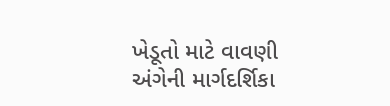ખેડૂતો માટે વાવણી અંગેની માર્ગદર્શિકા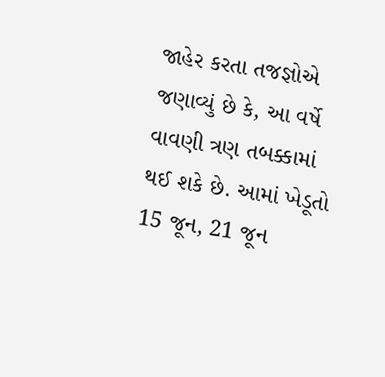જાહેર કરતા તજજ્ઞોએ જણાવ્યું છે કે, આ વર્ષે વાવણી ત્રણ તબક્કામાં થઈ શકે છે. આમાં ખેડૂતો 15 જૂન, 21 જૂન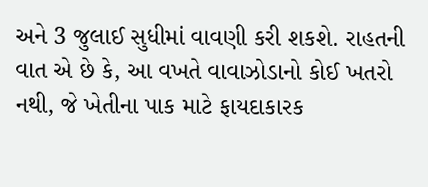અને 3 જુલાઈ સુધીમાં વાવણી કરી શકશે. રાહતની વાત એ છે કે, આ વખતે વાવાઝોડાનો કોઈ ખતરો નથી, જે ખેતીના પાક માટે ફાયદાકારક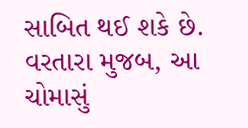સાબિત થઈ શકે છે. વરતારા મુજબ, આ ચોમાસું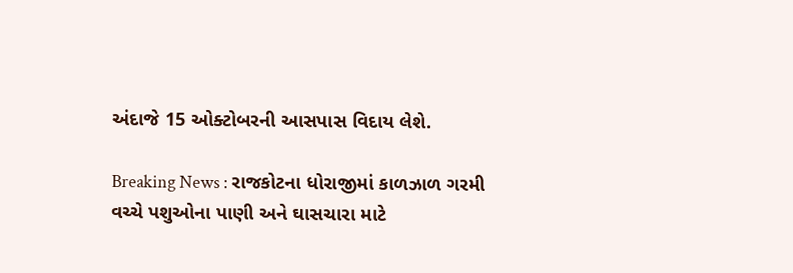અંદાજે 15 ઓક્ટોબરની આસપાસ વિદાય લેશે.

Breaking News : રાજકોટના ધોરાજીમાં કાળઝાળ ગરમી વચ્ચે પશુઓના પાણી અને ઘાસચારા માટે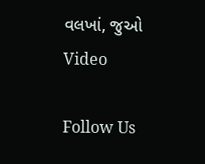વલખાં, જુઓ Video

Follow Us